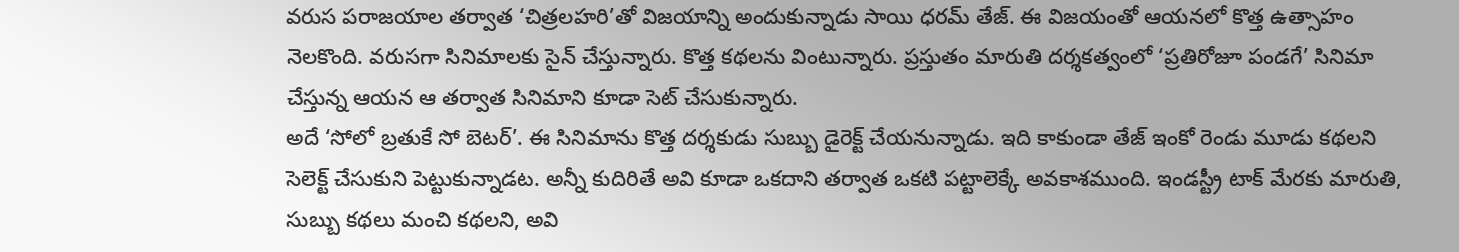వరుస పరాజయాల తర్వాత ‘చిత్రలహరి’తో విజయాన్ని అందుకున్నాడు సాయి ధరమ్ తేజ్. ఈ విజయంతో ఆయనలో కొత్త ఉత్సాహం నెలకొంది. వరుసగా సినిమాలకు సైన్ చేస్తున్నారు. కొత్త కథలను వింటున్నారు. ప్రస్తుతం మారుతి దర్శకత్వంలో ‘ప్రతిరోజూ పండగే’ సినిమా చేస్తున్న ఆయన ఆ తర్వాత సినిమాని కూడా సెట్ చేసుకున్నారు.
అదే ‘సోలో బ్రతుకే సో బెటర్’. ఈ సినిమాను కొత్త దర్శకుడు సుబ్బు డైరెక్ట్ చేయనున్నాడు. ఇది కాకుండా తేజ్ ఇంకో రెండు మూడు కథలని సెలెక్ట్ చేసుకుని పెట్టుకున్నాడట. అన్నీ కుదిరితే అవి కూడా ఒకదాని తర్వాత ఒకటి పట్టాలెక్కే అవకాశముంది. ఇండస్ట్రీ టాక్ మేరకు మారుతి, సుబ్బు కథలు మంచి కథలని, అవి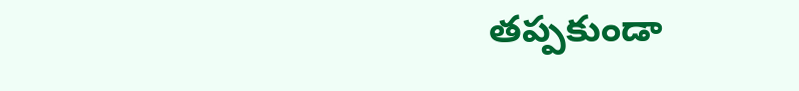తప్పకుండా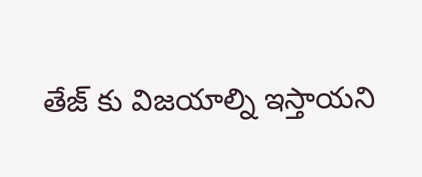తేజ్ కు విజయాల్ని ఇస్తాయని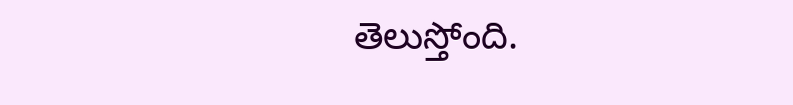తెలుస్తోంది.